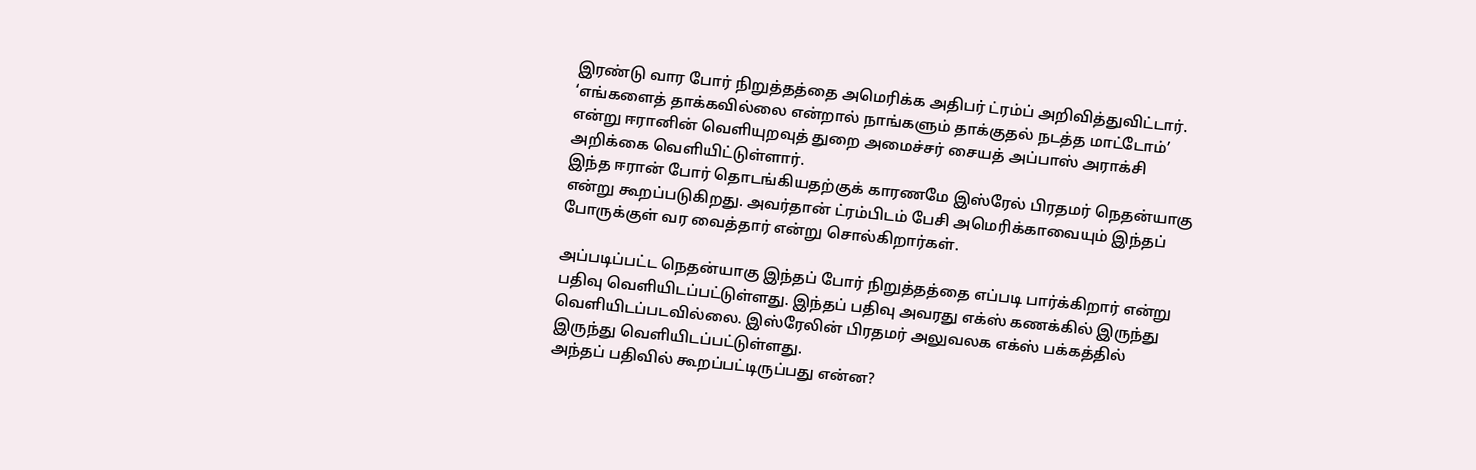இரண்டு வார போர் நிறுத்தத்தை அமெரிக்க அதிபர் ட்ரம்ப் அறிவித்துவிட்டார். ‘எங்களைத் தாக்கவில்லை என்றால் நாங்களும் தாக்குதல் நடத்த மாட்டோம்’ என்று ஈரானின் வெளியுறவுத் துறை அமைச்சர் சையத் அப்பாஸ் அராக்சி அறிக்கை வெளியிட்டுள்ளார்.
இந்த ஈரான் போர் தொடங்கியதற்குக் காரணமே இஸ்ரேல் பிரதமர் நெதன்யாகு என்று கூறப்படுகிறது. அவர்தான் ட்ரம்பிடம் பேசி அமெரிக்காவையும் இந்தப் போருக்குள் வர வைத்தார் என்று சொல்கிறார்கள்.

அப்படிப்பட்ட நெதன்யாகு இந்தப் போர் நிறுத்தத்தை எப்படி பார்க்கிறார் என்று பதிவு வெளியிடப்பட்டுள்ளது. இந்தப் பதிவு அவரது எக்ஸ் கணக்கில் இருந்து வெளியிடப்படவில்லை. இஸ்ரேலின் பிரதமர் அலுவலக எக்ஸ் பக்கத்தில் இருந்து வெளியிடப்பட்டுள்ளது.
அந்தப் பதிவில் கூறப்பட்டிருப்பது என்ன?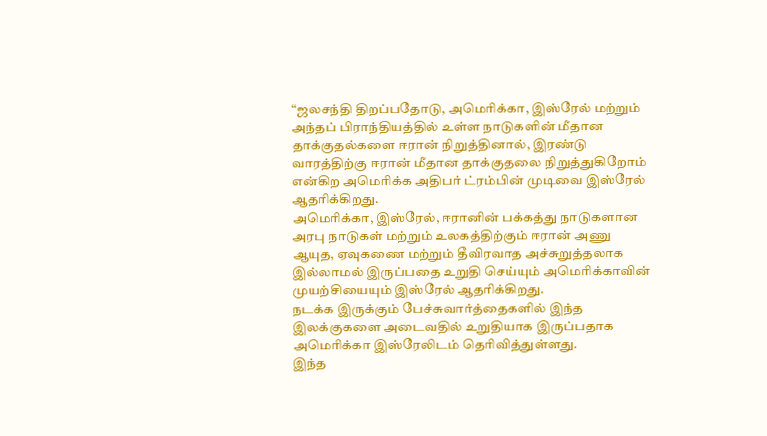“ஜலசந்தி திறப்பதோடு, அமெரிக்கா, இஸ்ரேல் மற்றும் அந்தப் பிராந்தியத்தில் உள்ள நாடுகளின் மீதான தாக்குதல்களை ஈரான் நிறுத்தினால், இரண்டு வாரத்திற்கு ஈரான் மீதான தாக்குதலை நிறுத்துகிறோம் என்கிற அமெரிக்க அதிபர் ட்ரம்பின் முடிவை இஸ்ரேல் ஆதரிக்கிறது.
அமெரிக்கா, இஸ்ரேல், ஈரானின் பக்கத்து நாடுகளான அரபு நாடுகள் மற்றும் உலகத்திற்கும் ஈரான் அணு ஆயுத, ஏவுகணை மற்றும் தீவிரவாத அச்சுறுத்தலாக இல்லாமல் இருப்பதை உறுதி செய்யும் அமெரிக்காவின் முயற்சியையும் இஸ்ரேல் ஆதரிக்கிறது.
நடக்க இருக்கும் பேச்சுவார்த்தைகளில் இந்த இலக்குகளை அடைவதில் உறுதியாக இருப்பதாக அமெரிக்கா இஸ்ரேலிடம் தெரிவித்துள்ளது.
இந்த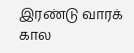இரண்டு வாரக் கால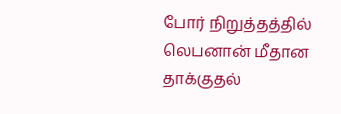போர் நிறுத்தத்தில் லெபனான் மீதான தாக்குதல்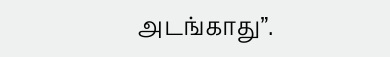அடங்காது”.